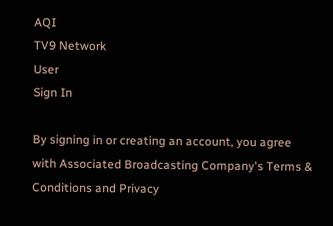AQI
TV9 Network
User
Sign In

By signing in or creating an account, you agree with Associated Broadcasting Company's Terms & Conditions and Privacy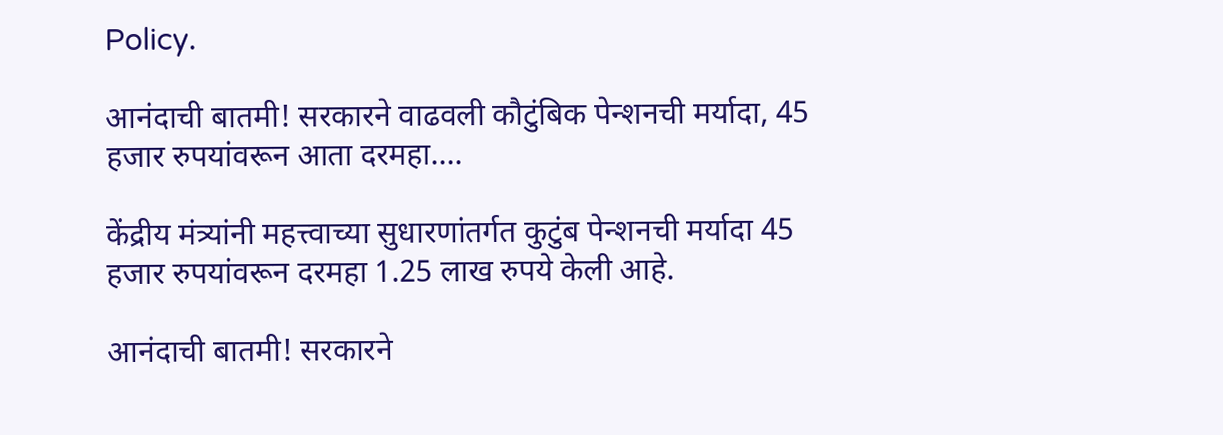Policy.

आनंदाची बातमी! सरकारने वाढवली कौटुंबिक पेन्शनची मर्यादा, 45 हजार रुपयांवरून आता दरमहा….

केंद्रीय मंत्र्यांनी महत्त्वाच्या सुधारणांतर्गत कुटुंब पेन्शनची मर्यादा 45 हजार रुपयांवरून दरमहा 1.25 लाख रुपये केली आहे.

आनंदाची बातमी! सरकारने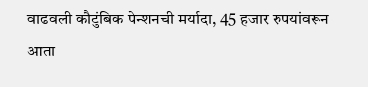वाढवली कौटुंबिक पेन्शनची मर्यादा, 45 हजार रुपयांवरून आता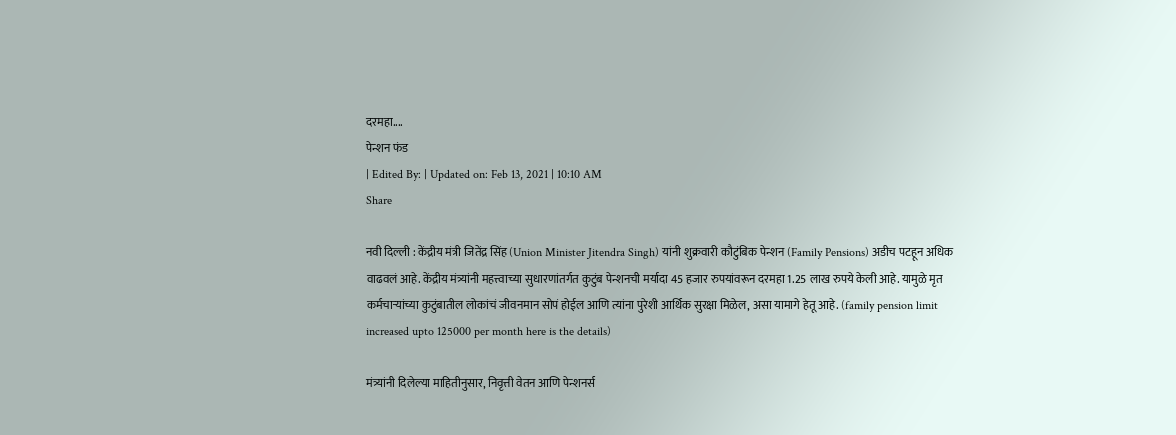दरमहा....
पेन्शन फंड
| Edited By: | Updated on: Feb 13, 2021 | 10:10 AM
Share

नवी दिल्ली : केंद्रीय मंत्री जितेंद्र सिंह (Union Minister Jitendra Singh) यांनी शुक्रवारी कौटुंबिक पेन्शन (Family Pensions) अडीच पटहून अधिक वाढवलं आहे. केंद्रीय मंत्र्यांनी महत्त्वाच्या सुधारणांतर्गत कुटुंब पेन्शनची मर्यादा 45 हजार रुपयांवरून दरमहा 1.25 लाख रुपये केली आहे. यामुळे मृत कर्मचार्‍यांच्या कुटुंबातील लोकांचं जीवनमान सोपं होईल आणि त्यांना पुरेशी आर्थिक सुरक्षा मिळेल, असा यामागे हेतू आहे. (family pension limit increased upto 125000 per month here is the details)

मंत्र्यांनी दिलेल्या माहितीनुसार, निवृत्ती वेतन आणि पेन्शनर्स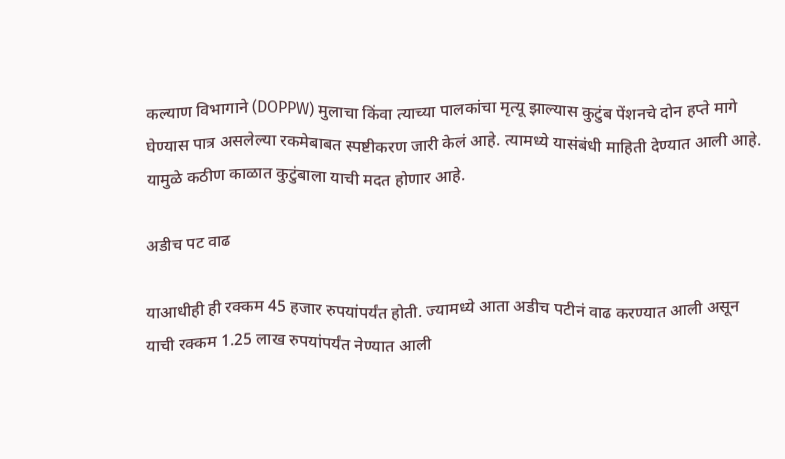कल्याण विभागाने (DOPPW) मुलाचा किंवा त्याच्या पालकांचा मृत्यू झाल्यास कुटुंब पेंशनचे दोन हप्ते मागे घेण्यास पात्र असलेल्या रकमेबाबत स्पष्टीकरण जारी केलं आहे. त्यामध्ये यासंबंधी माहिती देण्यात आली आहे. यामुळे कठीण काळात कुटुंबाला याची मदत होणार आहे.

अडीच पट वाढ

याआधीही ही रक्कम 45 हजार रुपयांपर्यंत होती. ज्यामध्ये आता अडीच पटीनं वाढ करण्यात आली असून याची रक्कम 1.25 लाख रुपयांपर्यंत नेण्यात आली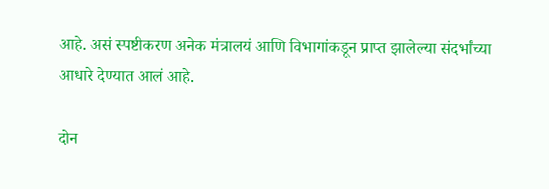आहे. असं स्पष्टीकरण अनेक मंत्रालयं आणि विभागांकडून प्राप्त झालेल्या संदर्भांच्या आधारे देण्यात आलं आहे.

दोन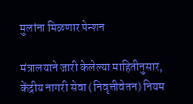मुलांना मिळणार पेन्शन

मंत्रालयाने जारी केलेल्या माहितीनुसार, केंद्रीय नागरी सेवा (निवृत्तीवेतन) नियम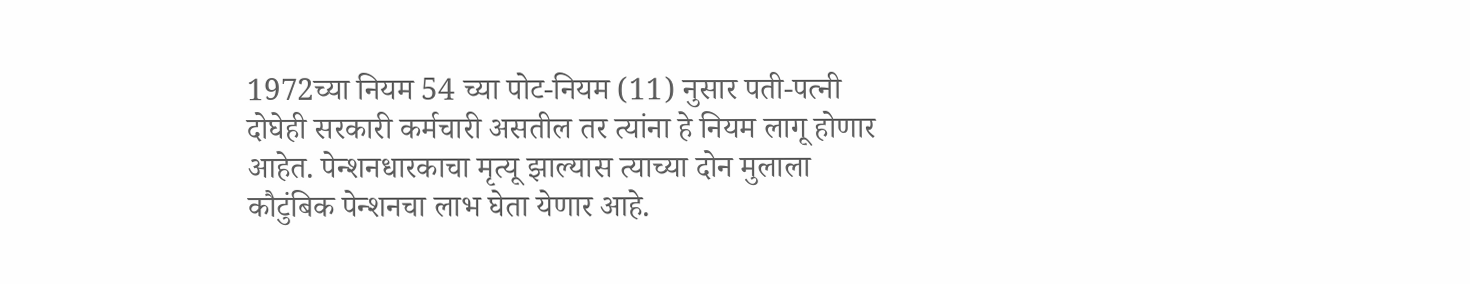1972च्या नियम 54 च्या पोट-नियम (11) नुसार पती-पत्नी दोघेही सरकारी कर्मचारी असतील तर त्यांना हे नियम लागू होणार आहेत. पेन्शनधारकाचा मृत्यू झाल्यास त्याच्या दोन मुलाला कौटुंबिक पेन्शनचा लाभ घेता येणार आहे.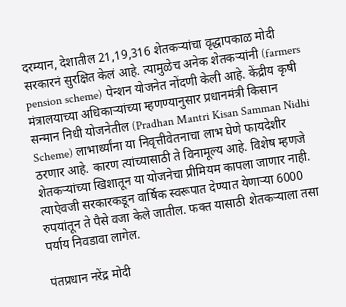दरम्यान, देशातील 21,19,316 शेतकर्‍यांचा वृद्धापकाळ मोदी सरकारनं सुरक्षित केलं आहे. त्यामुळेच अनेक शेतकऱ्यांनी (farmers pension scheme) पेन्शन योजनेत नोंदणी केली आहे. केंद्रीय कृषी मंत्रालयाच्या अधिकाऱ्यांच्या म्हणण्यानुसार प्रधानमंत्री किसान सन्मान निधी योजनेतील (Pradhan Mantri Kisan Samman Nidhi Scheme) लाभार्थ्यांना या निवृत्तीवेतनाचा लाभ घेणे फायदेशीर ठरणार आहे. कारण त्यांच्यासाठी ते विनामूल्य आहे. विशेष म्हणजे शेतकऱ्यांच्या खिशातून या योजनेचा प्रीमियम कापला जाणार नाही. त्याऐवजी सरकारकडून वार्षिक स्वरूपात देण्यात येणाऱ्या 6000 रुपयांतून ते पैसे वजा केले जातील. फक्त यासाठी शेतकऱ्याला तसा पर्याय निवडावा लागेल.

पंतप्रधान नरेंद्र मोदी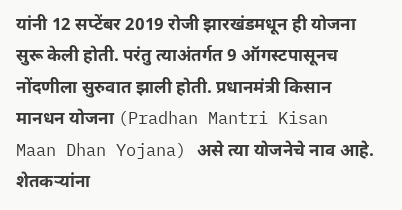यांनी 12 सप्टेंबर 2019 रोजी झारखंडमधून ही योजना सुरू केली होती. परंतु त्याअंतर्गत 9 ऑगस्टपासूनच नोंदणीला सुरुवात झाली होती. प्रधानमंत्री किसान मानधन योजना (Pradhan Mantri Kisan Maan Dhan Yojana) असे त्या योजनेचे नाव आहे. शेतकर्‍यांना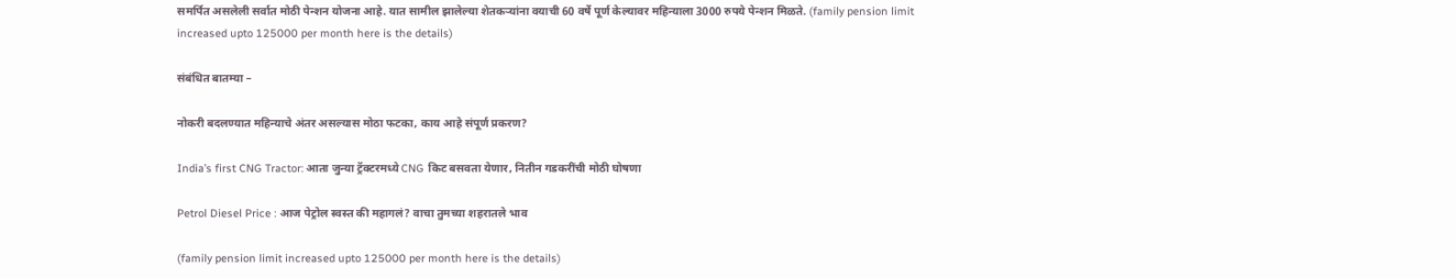समर्पित असलेली सर्वात मोठी पेन्शन योजना आहे. यात सामील झालेल्या शेतकऱ्यांना वयाची 60 वर्षे पूर्ण केल्यावर महिन्याला 3000 रुपये पेन्शन मिळते. (family pension limit increased upto 125000 per month here is the details)

संबंधित बातम्या –

नोकरी बदलण्यात महिन्याचे अंतर असल्यास मोठा फटका, काय आहे संपूर्ण प्रकरण?

India’s first CNG Tractor: आता जुन्या ट्रॅक्टरमध्ये CNG किट बसवता येणार, नितीन गडकरींची मोठी घोषणा

Petrol Diesel Price : आज पेट्रोल स्वस्त की महागलं? वाचा तुमच्या शहरातले भाव

(family pension limit increased upto 125000 per month here is the details)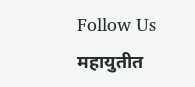Follow Us
महायुतीत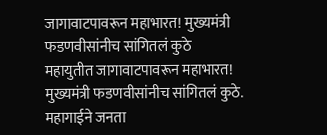जागावाटपावरून महाभारत! मुख्यमंत्री फडणवीसांनीच सांगितलं कुठे
महायुतीत जागावाटपावरून महाभारत! मुख्यमंत्री फडणवीसांनीच सांगितलं कुठे.
महागाईने जनता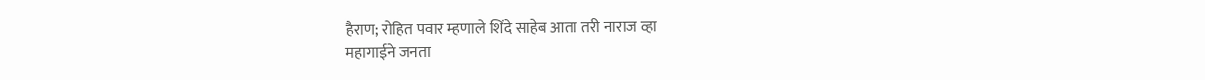हैराण; रोहित पवार म्हणाले शिंदे साहेब आता तरी नाराज व्हा
महागाईने जनता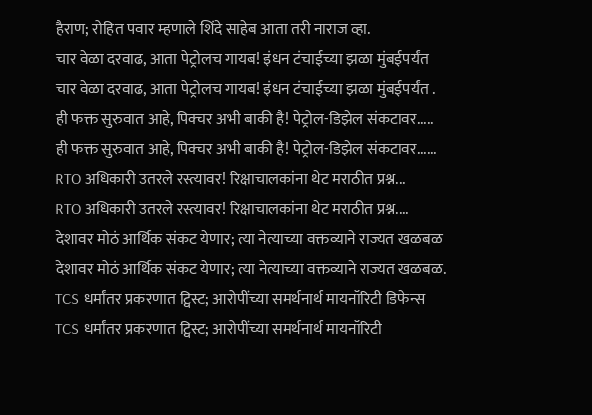हैराण; रोहित पवार म्हणाले शिंदे साहेब आता तरी नाराज व्हा.
चार वेळा दरवाढ, आता पेट्रोलच गायब! इंधन टंचाईच्या झळा मुंबईपर्यंत
चार वेळा दरवाढ, आता पेट्रोलच गायब! इंधन टंचाईच्या झळा मुंबईपर्यंत .
ही फक्त सुरुवात आहे, पिक्चर अभी बाकी है! पेट्रोल-डिझेल संकटावर.....
ही फक्त सुरुवात आहे, पिक्चर अभी बाकी है! पेट्रोल-डिझेल संकटावर......
RTO अधिकारी उतरले रस्त्यावर! रिक्षाचालकांना थेट मराठीत प्रश्न...
RTO अधिकारी उतरले रस्त्यावर! रिक्षाचालकांना थेट मराठीत प्रश्न....
देशावर मोठं आर्थिक संकट येणार; त्या नेत्याच्या वक्तव्याने राज्यत खळबळ
देशावर मोठं आर्थिक संकट येणार; त्या नेत्याच्या वक्तव्याने राज्यत खळबळ.
TCS धर्मांतर प्रकरणात ट्विस्ट; आरोपींच्या समर्थनार्थ मायनॉरिटी डिफेन्स
TCS धर्मांतर प्रकरणात ट्विस्ट; आरोपींच्या समर्थनार्थ मायनॉरिटी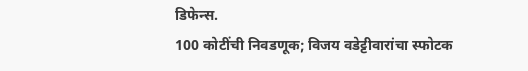डिफेन्स.
100 कोटींची निवडणूक; विजय वडेट्टीवारांचा स्फोटक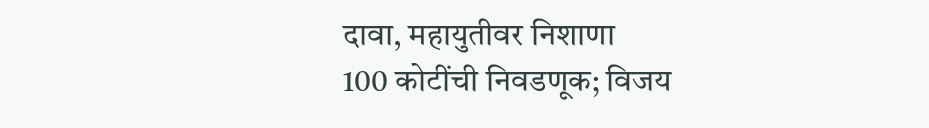दावा, महायुतीवर निशाणा
100 कोटींची निवडणूक; विजय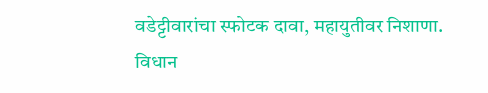वडेट्टीवारांचा स्फोटक दावा, महायुतीवर निशाणा.
विधान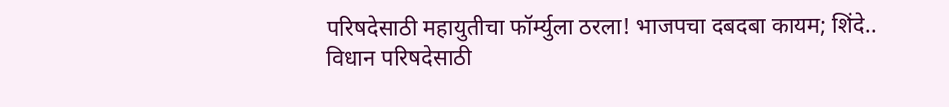परिषदेसाठी महायुतीचा फॉर्म्युला ठरला! भाजपचा दबदबा कायम; शिंदे..
विधान परिषदेसाठी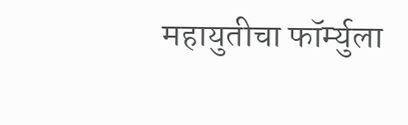महायुतीचा फॉर्म्युला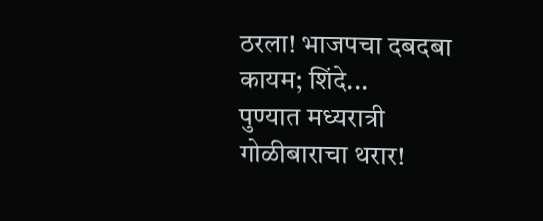ठरला! भाजपचा दबदबा कायम; शिंदे...
पुण्यात मध्यरात्री गोळीबाराचा थरार!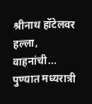श्रीनाथ हॉटेलवर हल्ला, वाहनांची...
पुण्यात मध्यरात्री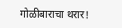गोळीबाराचा थरार!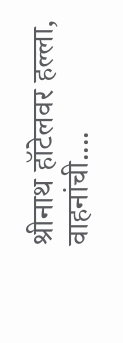श्रीनाथ हॉटेलवर हल्ला, वाहनांची....